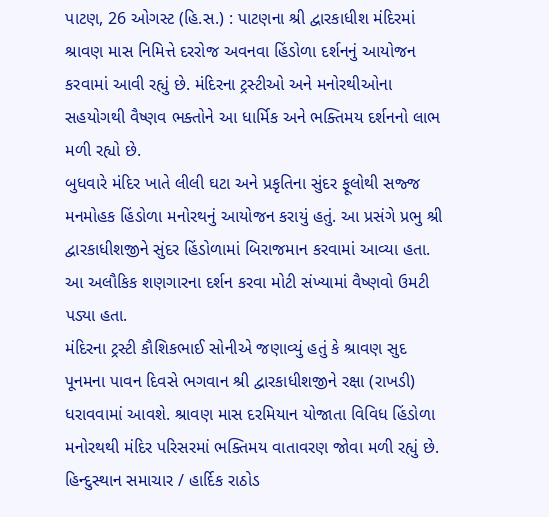પાટણ, 26 ઓગસ્ટ (હિ.સ.) : પાટણના શ્રી દ્વારકાધીશ મંદિરમાં શ્રાવણ માસ નિમિત્તે દરરોજ અવનવા હિંડોળા દર્શનનું આયોજન કરવામાં આવી રહ્યું છે. મંદિરના ટ્રસ્ટીઓ અને મનોરથીઓના સહયોગથી વૈષ્ણવ ભક્તોને આ ધાર્મિક અને ભક્તિમય દર્શનનો લાભ મળી રહ્યો છે.
બુધવારે મંદિર ખાતે લીલી ઘટા અને પ્રકૃતિના સુંદર ફૂલોથી સજ્જ મનમોહક હિંડોળા મનોરથનું આયોજન કરાયું હતું. આ પ્રસંગે પ્રભુ શ્રી દ્વારકાધીશજીને સુંદર હિંડોળામાં બિરાજમાન કરવામાં આવ્યા હતા. આ અલૌકિક શણગારના દર્શન કરવા મોટી સંખ્યામાં વૈષ્ણવો ઉમટી પડ્યા હતા.
મંદિરના ટ્રસ્ટી કૌશિકભાઈ સોનીએ જણાવ્યું હતું કે શ્રાવણ સુદ પૂનમના પાવન દિવસે ભગવાન શ્રી દ્વારકાધીશજીને રક્ષા (રાખડી) ધરાવવામાં આવશે. શ્રાવણ માસ દરમિયાન યોજાતા વિવિધ હિંડોળા મનોરથથી મંદિર પરિસરમાં ભક્તિમય વાતાવરણ જોવા મળી રહ્યું છે.
હિન્દુસ્થાન સમાચાર / હાર્દિક રાઠોડ